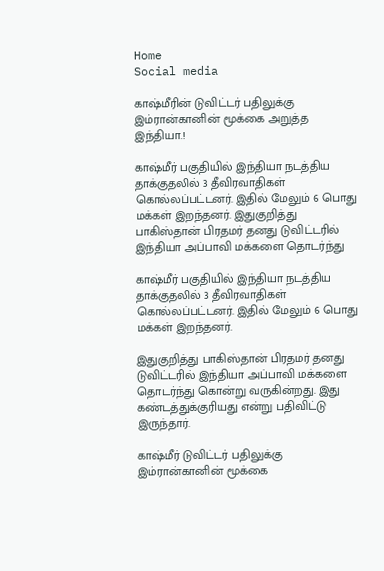Home
Social media

காஷ்மீரின் டுவிட்டர் பதிலுக்கு இம்ரான்கானின் மூக்கை அறுத்த இந்தியா.!

காஷ்மீர் பகுதியில் இந்தியா நடத்திய தாக்குதலில் 3 தீவிரவாதிகள் கொல்லப்பட்டனர். இதில் மேலும் 6 பொது மக்கள் இறந்தனர். இதுகுறித்து பாகிஸ்தான் பிரதமர் தனது டுவிட்டரில் இந்தியா அப்பாவி மக்களை தொடர்ந்து

காஷ்மீர் பகுதியில் இந்தியா நடத்திய தாக்குதலில் 3 தீவிரவாதிகள் கொல்லப்பட்டனர். இதில் மேலும் 6 பொது மக்கள் இறந்தனர்.

இதுகுறித்து பாகிஸ்தான் பிரதமர் தனது டுவிட்டரில் இந்தியா அப்பாவி மக்களை தொடர்ந்து கொன்று வருகின்றது. இது கண்டத்துக்குரியது என்று பதிவிட்டு இருந்தார்.

காஷ்மீர் டுவிட்டர் பதிலுக்கு இம்ரான்கானின் மூக்கை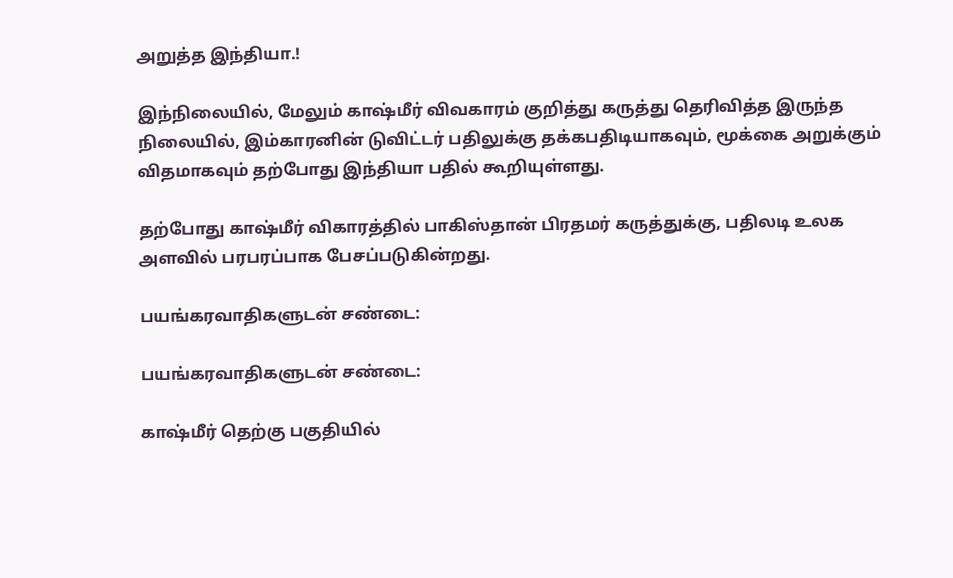அறுத்த இந்தியா.!

இந்நிலையில், மேலும் காஷ்மீர் விவகாரம் குறித்து கருத்து தெரிவித்த இருந்த நிலையில், இம்காரனின் டுவிட்டர் பதிலுக்கு தக்கபதிடியாகவும், மூக்கை அறுக்கும் விதமாகவும் தற்போது இந்தியா பதில் கூறியுள்ளது.

தற்போது காஷ்மீர் விகாரத்தில் பாகிஸ்தான் பிரதமர் கருத்துக்கு, பதிலடி உலக அளவில் பரபரப்பாக பேசப்படுகின்றது.

பயங்கரவாதிகளுடன் சண்டை:

பயங்கரவாதிகளுடன் சண்டை:

காஷ்மீர் தெற்கு பகுதியில்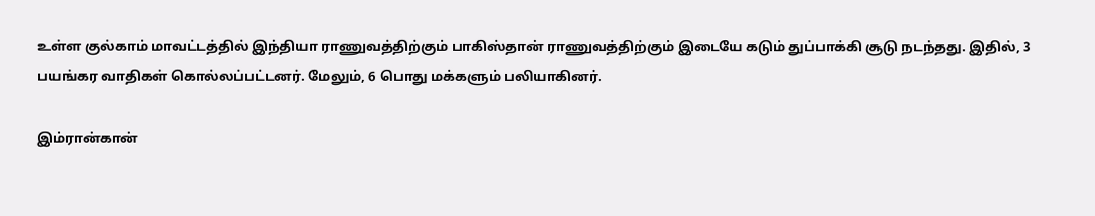உள்ள குல்காம் மாவட்டத்தில் இந்தியா ராணுவத்திற்கும் பாகிஸ்தான் ராணுவத்திற்கும் இடையே கடும் துப்பாக்கி சூடு நடந்தது. இதில், 3 பயங்கர வாதிகள் கொல்லப்பட்டனர். மேலும், 6 பொது மக்களும் பலியாகினர்.

இம்ரான்கான்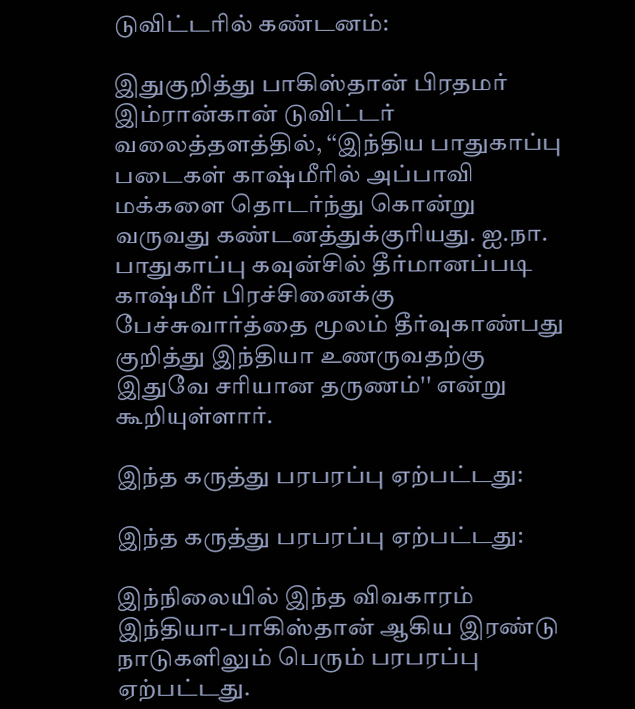டுவிட்டரில் கண்டனம்:

இதுகுறித்து பாகிஸ்தான் பிரதமர் இம்ரான்கான் டுவிட்டர் வலைத்தளத்தில், ‘‘இந்திய பாதுகாப்பு படைகள் காஷ்மீரில் அப்பாவி மக்களை தொடர்ந்து கொன்று வருவது கண்டனத்துக்குரியது. ஐ.நா. பாதுகாப்பு கவுன்சில் தீர்மானப்படி காஷ்மீர் பிரச்சினைக்கு பேச்சுவார்த்தை மூலம் தீர்வுகாண்பது குறித்து இந்தியா உணருவதற்கு இதுவே சரியான தருணம்'' என்று கூறியுள்ளார்.

இந்த கருத்து பரபரப்பு ஏற்பட்டது:

இந்த கருத்து பரபரப்பு ஏற்பட்டது:

இந்நிலையில் இந்த விவகாரம் இந்தியா-பாகிஸ்தான் ஆகிய இரண்டு நாடுகளிலும் பெரும் பரபரப்பு ஏற்பட்டது.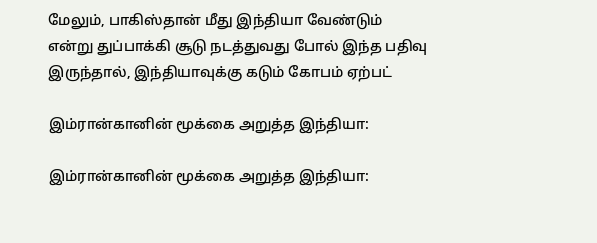மேலும், பாகிஸ்தான் மீது இந்தியா வேண்டும் என்று துப்பாக்கி சூடு நடத்துவது போல் இந்த பதிவு இருந்தால், இந்தியாவுக்கு கடும் கோபம் ஏற்பட்

இம்ரான்கானின் மூக்கை அறுத்த இந்தியா:

இம்ரான்கானின் மூக்கை அறுத்த இந்தியா: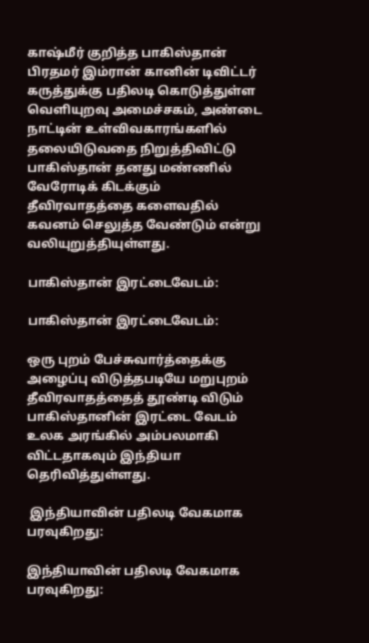காஷ்மீர் குறித்த பாகிஸ்தான் பிரதமர் இம்ரான் கானின் டிவிட்டர் கருத்துக்கு பதிலடி கொடுத்துள்ள வெளியுறவு அமைச்சகம், அண்டை நாட்டின் உள்விவகாரங்களில் தலையிடுவதை நிறுத்திவிட்டு பாகிஸ்தான் தனது மண்ணில் வேரோடிக் கிடக்கும் தீவிரவாதத்தை களைவதில் கவனம் செலுத்த வேண்டும் என்று வலியுறுத்தியுள்ளது.

பாகிஸ்தான் இரட்டைவேடம்:

பாகிஸ்தான் இரட்டைவேடம்:

ஒரு புறம் பேச்சுவார்த்தைக்கு அழைப்பு விடுத்தபடியே மறுபுறம் தீவிரவாதத்தைத் தூண்டி விடும் பாகிஸ்தானின் இரட்டை வேடம் உலக அரங்கில் அம்பலமாகி விட்டதாகவும் இந்தியா தெரிவித்துள்ளது.

 இந்தியாவின் பதிலடி வேகமாக பரவுகிறது:

இந்தியாவின் பதிலடி வேகமாக பரவுகிறது: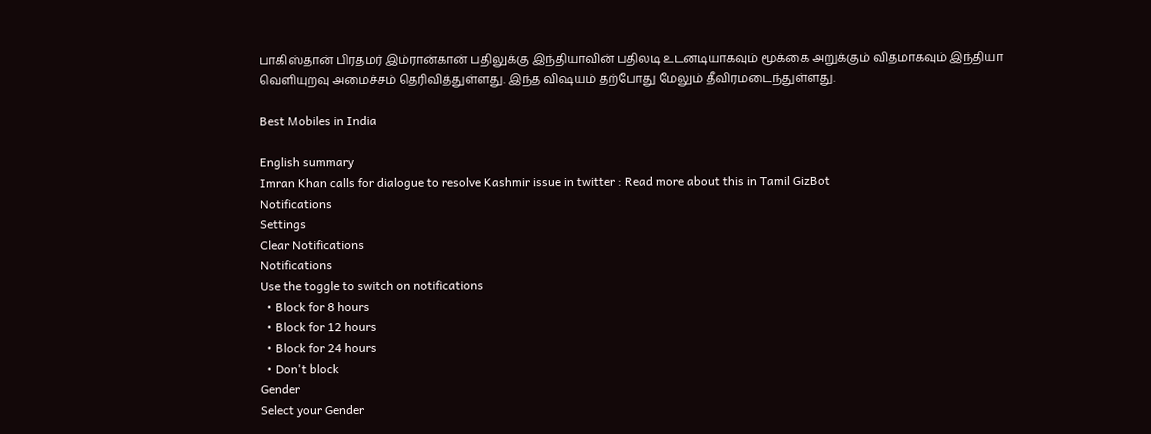பாகிஸ்தான் பிரதமர் இம்ரான்கான் பதிலுக்கு இந்தியாவின் பதிலடி உடனடியாகவும் மூக்கை அறுக்கும் விதமாகவும் இந்தியா வெளியுறவு அமைச்சம் தெரிவித்துள்ளது. இந்த விஷயம் தற்போது மேலும் தீவிரமடைந்துள்ளது.

Best Mobiles in India

English summary
Imran Khan calls for dialogue to resolve Kashmir issue in twitter : Read more about this in Tamil GizBot
Notifications
Settings
Clear Notifications
Notifications
Use the toggle to switch on notifications
  • Block for 8 hours
  • Block for 12 hours
  • Block for 24 hours
  • Don't block
Gender
Select your Gender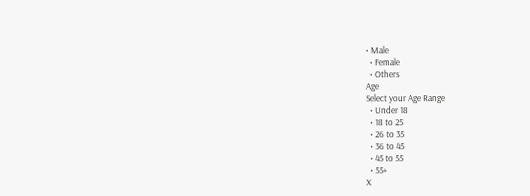• Male
  • Female
  • Others
Age
Select your Age Range
  • Under 18
  • 18 to 25
  • 26 to 35
  • 36 to 45
  • 45 to 55
  • 55+
X